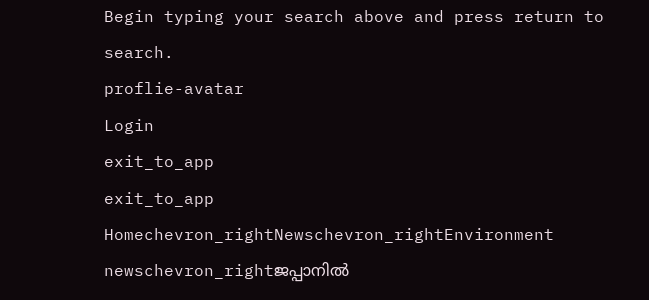Begin typing your search above and press return to search.
proflie-avatar
Login
exit_to_app
exit_to_app
Homechevron_rightNewschevron_rightEnvironment newschevron_rightജപ്പാനിൽ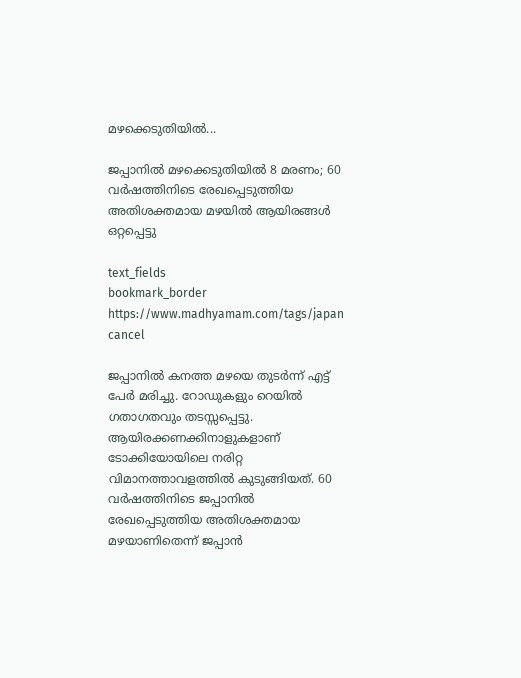മഴക്കെടുതിയിൽ...

ജപ്പാനിൽ മഴക്കെടുതിയിൽ 8 മരണം; 60 വർഷത്തിനിടെ രേഖപ്പെടുത്തിയ അതിശക്തമായ മഴയിൽ ആയിരങ്ങൾ ഒറ്റപ്പെട്ടു

text_fields
bookmark_border
https://www.madhyamam.com/tags/japan
cancel

ജപ്പാനിൽ കനത്ത മഴയെ തുടർന്ന് എട്ട് പേർ മരിച്ചു. റോഡുകളും റെയിൽ ഗതാഗതവും തടസ്സപ്പെട്ടു. ആയിരക്കണക്കിനാളുകളാണ് ടോക്കിയോയിലെ നരിറ്റ വിമാനത്താവളത്തിൽ കുടുങ്ങിയത്. 60 വർഷത്തിനിടെ ജപ്പാനിൽ രേഖപ്പെടുത്തിയ അതിശക്തമായ മഴയാണിതെന്ന് ജപ്പാൻ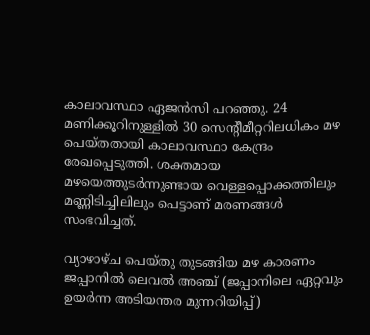കാലാവസ്ഥാ ഏജൻസി പറഞ്ഞു. 24 മണിക്കൂറിനുള്ളിൽ 30 സെന്‍റീമീറ്ററിലധികം മഴ പെയ്തതായി കാലാവസ്ഥാ കേന്ദ്രം രേഖപ്പെടുത്തി. ശക്തമായ മഴയെത്തുടർന്നുണ്ടായ വെള്ളപ്പൊക്കത്തിലും മണ്ണിടിച്ചിലിലും പെട്ടാണ് മരണങ്ങൾ സംഭവിച്ചത്.

വ്യാഴാഴ്ച പെയ്തു തുടങ്ങിയ മഴ കാരണം ജപ്പാനിൽ ലെവൽ അഞ്ച് (ജപ്പാനിലെ ഏറ്റവും ഉയർന്ന അടിയന്തര മുന്നറിയിപ്പ്)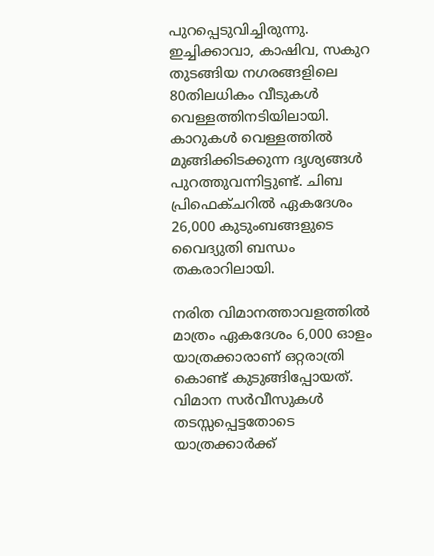പുറപ്പെടുവിച്ചിരുന്നു. ഇച്ചിക്കാവാ, കാഷിവ, സകുറ തുടങ്ങിയ നഗരങ്ങളിലെ 80തിലധികം വീടുകൾ വെള്ളത്തിനടിയിലായി. കാറുകൾ വെള്ളത്തിൽ മുങ്ങിക്കിടക്കുന്ന ദൃശ്യങ്ങൾ പുറത്തുവന്നിട്ടുണ്ട്. ചിബ പ്രിഫെക്ചറിൽ ഏകദേശം 26,000 കുടുംബങ്ങളുടെ വൈദ്യുതി ബന്ധം തകരാറിലായി.

നരിത വിമാനത്താവളത്തിൽ മാത്രം ഏകദേശം 6,000 ഓളം യാത്രക്കാരാണ് ഒറ്റരാത്രി കൊണ്ട് കുടുങ്ങിപ്പോയത്. വിമാന സർവീസുകൾ തടസ്സപ്പെട്ടതോടെ യാത്രക്കാർക്ക്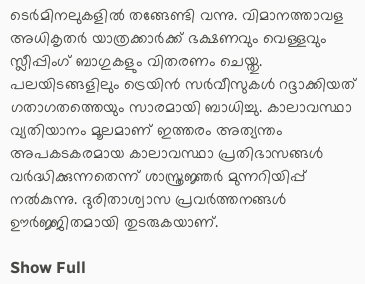ടെർമിനലുകളിൽ തങ്ങേണ്ടി വന്നു. വിമാനത്താവള അധികൃതർ യാത്രക്കാർക്ക് ഭക്ഷണവും വെള്ളവും സ്ലീപ്പിംഗ് ബാഗുകളും വിതരണം ചെയ്തു. പലയിടങ്ങളിലും ട്രെയിൻ സർവീസുകൾ റദ്ദാക്കിയത് ഗതാഗതത്തെയും സാരമായി ബാധിച്ചു. കാലാവസ്ഥാ വ്യതിയാനം മൂലമാണ് ഇത്തരം അത്യന്തം അപകടകരമായ കാലാവസ്ഥാ പ്രതിഭാസങ്ങൾ വർദ്ധിക്കുന്നതെന്ന് ശാസ്ത്രജ്ഞർ മുന്നറിയിപ്പ് നൽകുന്നു. ദുരിതാശ്വാസ പ്രവർത്തനങ്ങൾ ഊർജ്ജിതമായി തുടരുകയാണ്.

Show Full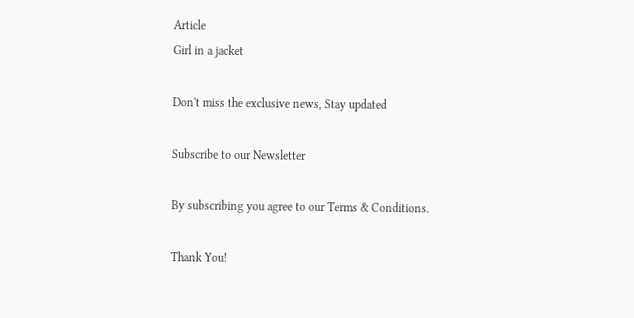Article
Girl in a jacket

Don't miss the exclusive news, Stay updated

Subscribe to our Newsletter

By subscribing you agree to our Terms & Conditions.

Thank You!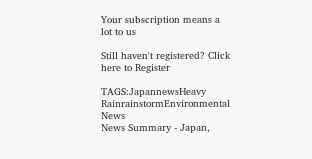Your subscription means a lot to us

Still haven't registered? Click here to Register

TAGS:JapannewsHeavy RainrainstormEnvironmental News
News Summary - Japan,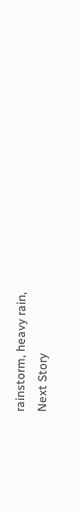rainstorm, heavy rain,
Next Story